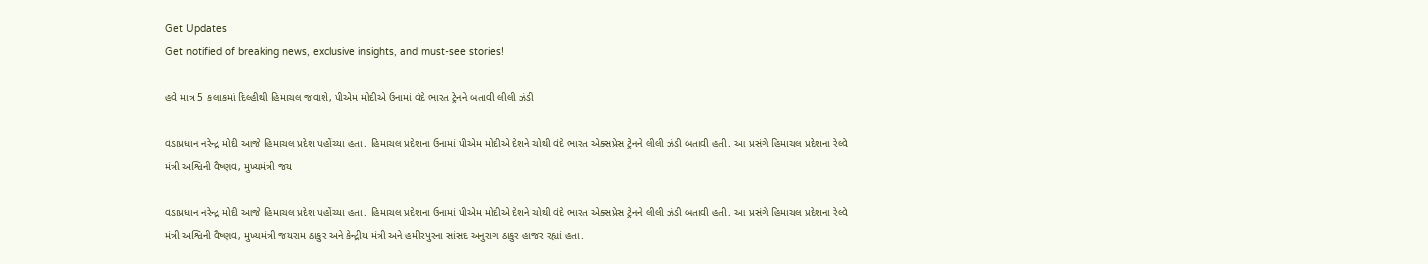Get Updates
Get notified of breaking news, exclusive insights, and must-see stories!

હવે માત્ર 5 કલાકમાં દિલ્હીથી હિમાચલ જવાશે, પીએમ મોદીએ ઉનામાં વંદે ભારત ટ્રેનને બતાવી લીલી ઝંડી

વડાપ્રધાન નરેન્દ્ર મોદી આજે હિમાચલ પ્રદેશ પહોંચ્યા હતા. હિમાચલ પ્રદેશના ઉનામાં પીએમ મોદીએ દેશને ચોથી વંદે ભારત એક્સપ્રેસ ટ્રેનને લીલી ઝંડી બતાવી હતી. આ પ્રસંગે હિમાચલ પ્રદેશના રેલ્વે મંત્રી અશ્વિની વૈષ્ણવ, મુખ્યમંત્રી જય

વડાપ્રધાન નરેન્દ્ર મોદી આજે હિમાચલ પ્રદેશ પહોંચ્યા હતા. હિમાચલ પ્રદેશના ઉનામાં પીએમ મોદીએ દેશને ચોથી વંદે ભારત એક્સપ્રેસ ટ્રેનને લીલી ઝંડી બતાવી હતી. આ પ્રસંગે હિમાચલ પ્રદેશના રેલ્વે મંત્રી અશ્વિની વૈષ્ણવ, મુખ્યમંત્રી જયરામ ઠાકુર અને કેન્દ્રીય મંત્રી અને હમીરપુરના સાંસદ અનુરાગ ઠાકુર હાજર રહ્યાં હતા.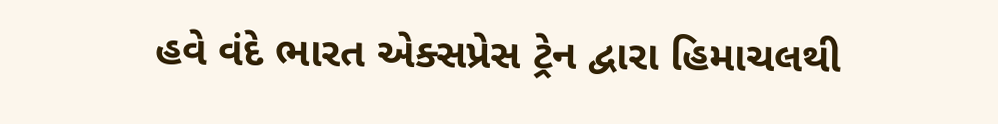હવે વંદે ભારત એક્સપ્રેસ ટ્રેન દ્વારા હિમાચલથી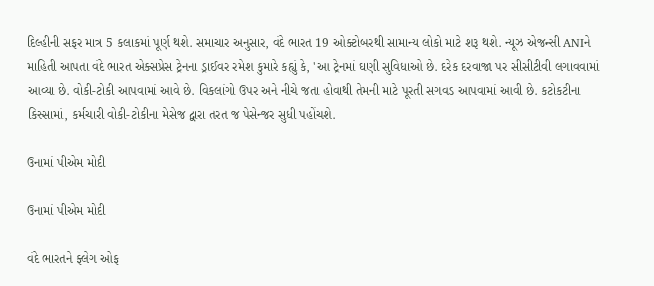દિલ્હીની સફર માત્ર 5 કલાકમાં પૂર્ણ થશે. સમાચાર અનુસાર, વંદે ભારત 19 ઓક્ટોબરથી સામાન્ય લોકો માટે શરૂ થશે. ન્યૂઝ એજન્સી ANIને માહિતી આપતા વંદે ભારત એક્સપ્રેસ ટ્રેનના ડ્રાઈવર રમેશ કુમારે કહ્યું કે, 'આ ટ્રેનમાં ઘણી સુવિધાઓ છે. દરેક દરવાજા પર સીસીટીવી લગાવવામાં આવ્યા છે. વોકી-ટોકી આપવામાં આવે છે. વિકલાંગો ઉપર અને નીચે જતા હોવાથી તેમની માટે પૂરતી સગવડ આપવામાં આવી છે. કટોકટીના કિસ્સામાં, કર્મચારી વોકી-ટોકીના મેસેજ દ્વારા તરત જ પેસેન્જર સુધી પહોંચશે.

ઉનામાં પીએમ મોદી

ઉનામાં પીએમ મોદી

વંદે ભારતને ફ્લેગ ઓફ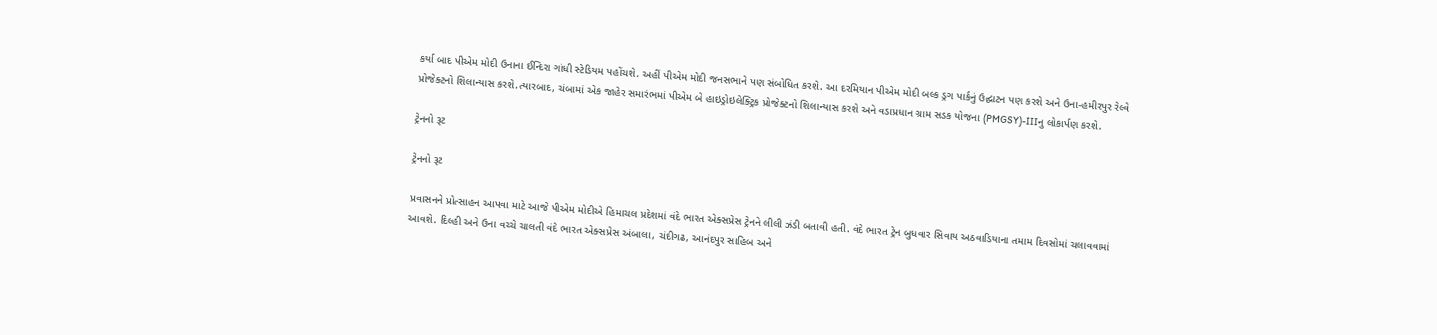કર્યા બાદ પીએમ મોદી ઉનાના ઈન્દિરા ગાંધી સ્ટેડિયમ પહોંચશે. અહીં પીએમ મોદી જનસભાને પણ સંબોધિત કરશે. આ દરમિયાન પીએમ મોદી બલ્ક ડ્રગ પાર્કનું ઉદ્ઘાટન પણ કરશે અને ઉના-હમીરપુર રેલ્વે પ્રોજેક્ટનો શિલાન્યાસ કરશે.ત્યારબાદ, ચંબામાં એક જાહેર સમારંભમાં પીએમ બે હાઇડ્રોઇલેક્ટ્રિક પ્રોજેક્ટનો શિલાન્યાસ કરશે અને વડાપ્રધાન ગ્રામ સડક યોજના (PMGSY)-IIIનુ લોકાર્પણ કરશે.

ટ્રેનનો રૂટ

ટ્રેનનો રૂટ

પ્રવાસનને પ્રોત્સાહન આપવા માટે આજે પીએમ મોદીએ હિમાચલ પ્રદેશમાં વંદે ભારત એક્સપ્રેસ ટ્રેનને લીલી ઝંડી બતાવી હતી. વંદે ભારત ટ્રેન બુધવાર સિવાય અઠવાડિયાના તમામ દિવસોમાં ચલાવવામાં આવશે. દિલ્હી અને ઉના વચ્ચે ચાલતી વંદે ભારત એક્સપ્રેસ અંબાલા, ચંદીગઢ, આનંદપુર સાહિબ અને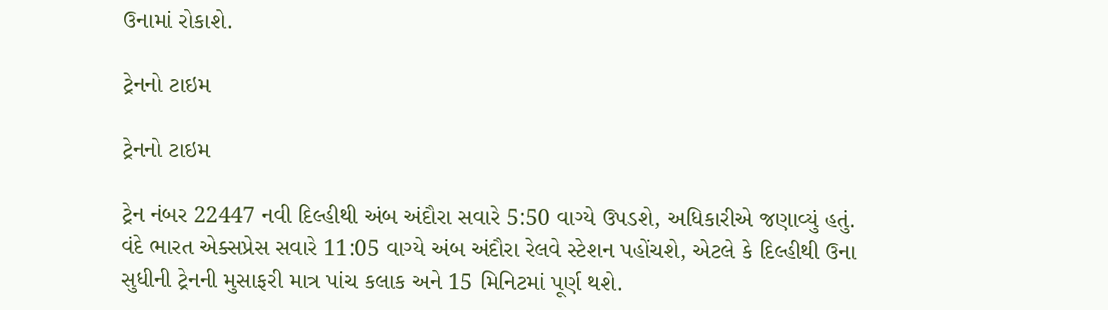ઉનામાં રોકાશે.

ટ્રેનનો ટાઇમ

ટ્રેનનો ટાઇમ

ટ્રેન નંબર 22447 નવી દિલ્હીથી અંબ અંદૌરા સવારે 5:50 વાગ્યે ઉપડશે, અધિકારીએ જણાવ્યું હતું. વંદે ભારત એક્સપ્રેસ સવારે 11:05 વાગ્યે અંબ અંદૌરા રેલવે સ્ટેશન પહોંચશે, એટલે કે દિલ્હીથી ઉના સુધીની ટ્રેનની મુસાફરી માત્ર પાંચ કલાક અને 15 મિનિટમાં પૂર્ણ થશે.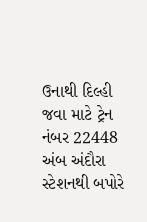ઉનાથી દિલ્હી જવા માટે ટ્રેન નંબર 22448 અંબ અંદૌરા સ્ટેશનથી બપોરે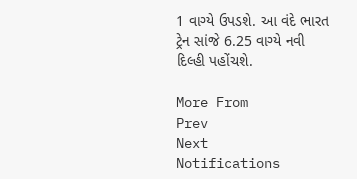1 વાગ્યે ઉપડશે. આ વંદે ભારત ટ્રેન સાંજે 6.25 વાગ્યે નવી દિલ્હી પહોંચશે.

More From
Prev
Next
Notifications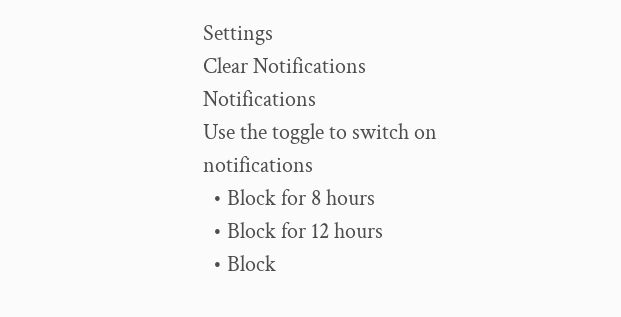Settings
Clear Notifications
Notifications
Use the toggle to switch on notifications
  • Block for 8 hours
  • Block for 12 hours
  • Block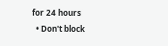for 24 hours
  • Don't block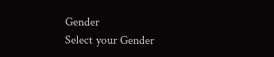Gender
Select your Gender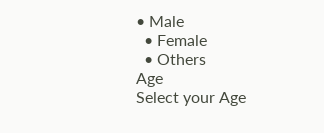• Male
  • Female
  • Others
Age
Select your Age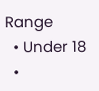Range
  • Under 18
  •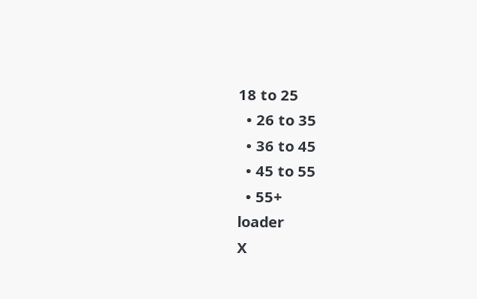18 to 25
  • 26 to 35
  • 36 to 45
  • 45 to 55
  • 55+
loader
X